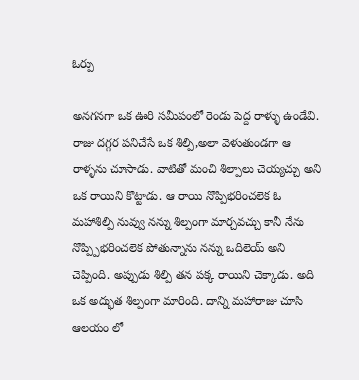ఓర్పు

అనగనగా ఒక ఊరి సమీపంలో రెండు పెద్ద రాళ్ళు ఉండేవి. రాజు దగ్గర పనిచేసే ఒక శిల్పి,అలా వెళుతుండగా ఆ రాళ్ళను చూసాడు. వాటితో మంచి శిల్పాలు చెయ్యచ్చు అని ఒక రాయిని కొట్టాడు. ఆ రాయి నొప్పిభరించలెక ఓ మహాశిల్పి నువ్వు నన్ను శిల్పంగా మార్చవచ్చు కానీ నేను నొప్ప్పిభరించలెక పోతున్నాను నన్ను ఒదిలెయ్ అని చెప్పింది. అప్పుడు శిల్పి తన పక్క రాయిని చెక్కాడు. అది ఒక అద్భుత శిల్పంగా మారింది. దాన్ని మహారాజు చూసి ఆలయం లో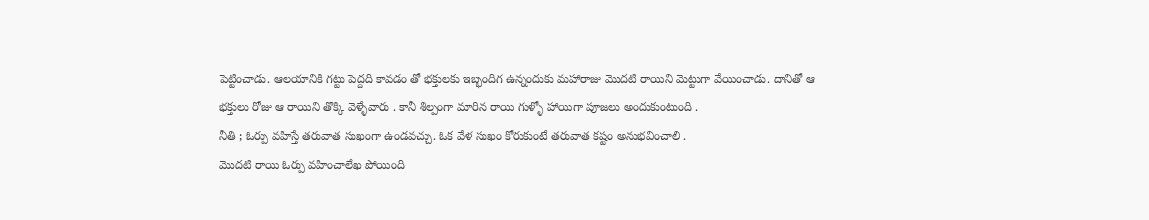పెట్టించాడు. ఆలయానికి గట్టు పెద్దది కావడం తో భక్తులకు ఇబ్భందిగ ఉన్నందుకు మహారాజు మొదటి రాయిని మెట్టుగా వేయించాడు. దానితో ఆ భక్తులు రోజు ఆ రాయిని తొక్కి వెళ్ళేవారు . కానీ శిల్పంగా మారిన రాయి గుళ్ళో హాయిగా పూజలు అందుకుంటుంది .
నీతి ; ఓర్పు వహిస్తే తరువాత సుఖంగా ఉండవచ్చు. ఓక వేళ సుఖం కోరుకుంటే తరువాత కష్టం అనుభవించాలి .
మొదటి రాయి ఓర్పు వహించాలేఖ పోయింది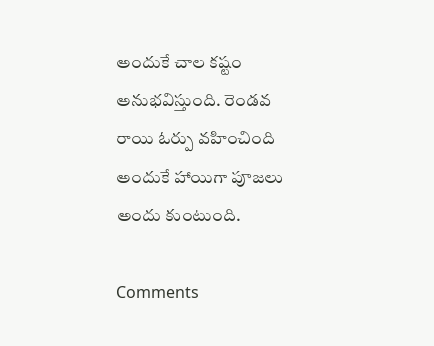అందుకే చాల కష్టం అనుభవిస్తుంది. రెండవ రాయి ఓర్పు వహించింది అందుకే హాయిగా పూజలు అందు కుంటుంది.

Comments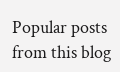Popular posts from this blog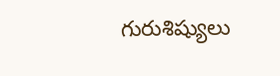గురుశిష్యులు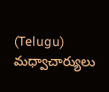(Telugu) మధ్వాచార్యులు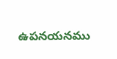ఉపనయనము